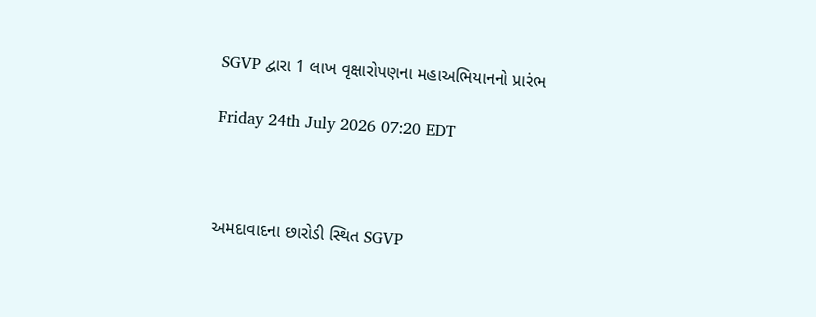SGVP દ્વારા 1 લાખ વૃક્ષારોપણના મહાઅભિયાનનો પ્રારંભ

Friday 24th July 2026 07:20 EDT



અમદાવાદના છારોડી સ્થિત SGVP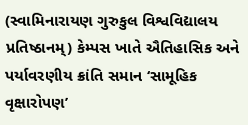(સ્વામિનારાયણ ગુરુકુલ વિશ્વવિદ્યાલય પ્રતિષ્ઠાનમ્) કેમ્પસ ખાતે ઐતિહાસિક અને પર્યાવરણીય ક્રાંતિ સમાન ‘સામૂહિક વૃક્ષારોપણ’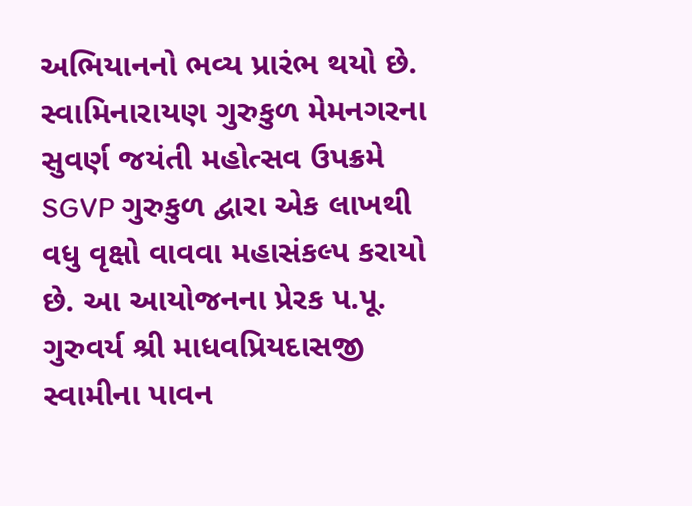અભિયાનનો ભવ્ય પ્રારંભ થયો છે. સ્વામિનારાયણ ગુરુકુળ મેમનગરના સુવર્ણ જયંતી મહોત્સવ ઉપક્રમે SGVP ગુરુકુળ દ્વારા એક લાખથી વધુ વૃક્ષો વાવવા મહાસંકલ્પ કરાયો છે. આ આયોજનના પ્રેરક પ.પૂ. ગુરુવર્ય શ્રી માધવપ્રિયદાસજી સ્વામીના પાવન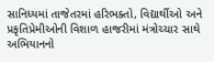સાનિધ્યમાં તાજેતરમાં હરિભક્તો, વિદ્યાર્થીઓ અને પ્રકૃતિપ્રેમીઓની વિશાળ હાજરીમાં મંત્રોચ્ચાર સાથે અભિયાનનો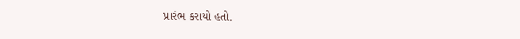પ્રારંભ કરાયો હતો.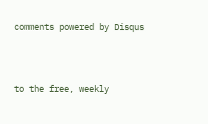comments powered by Disqus



to the free, weekly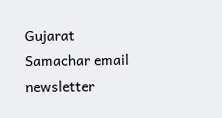Gujarat Samachar email newsletter